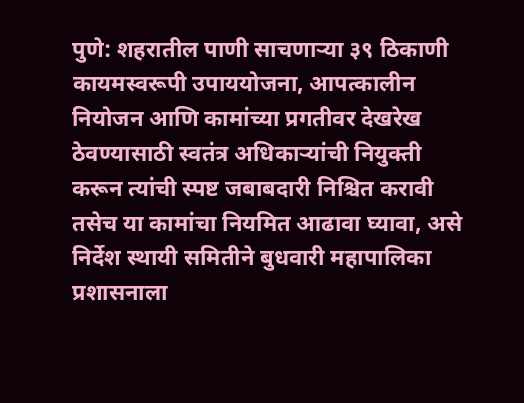पुणे: शहरातील पाणी साचणाऱ्या ३९ ठिकाणी कायमस्वरूपी उपाययोजना, आपत्कालीन नियोजन आणि कामांच्या प्रगतीवर देखरेख ठेवण्यासाठी स्वतंत्र अधिकाऱ्यांची नियुक्ती करून त्यांची स्पष्ट जबाबदारी निश्चित करावी तसेच या कामांचा नियमित आढावा घ्यावा, असे निर्देश स्थायी समितीने बुधवारी महापालिका प्रशासनाला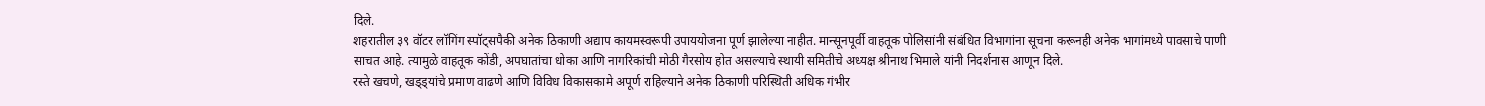दिले.
शहरातील ३९ वॉटर लॉगिंग स्पॉट्सपैकी अनेक ठिकाणी अद्याप कायमस्वरूपी उपाययोजना पूर्ण झालेल्या नाहीत. मान्सूनपूर्वी वाहतूक पोलिसांनी संबंधित विभागांना सूचना करूनही अनेक भागांमध्ये पावसाचे पाणी साचत आहे. त्यामुळे वाहतूक कोंडी, अपघातांचा धोका आणि नागरिकांची मोठी गैरसोय होत असल्याचे स्थायी समितीचे अध्यक्ष श्रीनाथ भिमाले यांनी निदर्शनास आणून दिले.
रस्ते खचणे, खड्ड्यांचे प्रमाण वाढणे आणि विविध विकासकामे अपूर्ण राहिल्याने अनेक ठिकाणी परिस्थिती अधिक गंभीर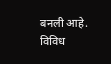बनली आहे. विविध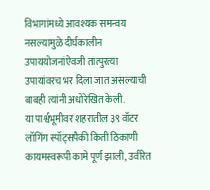विभागांमध्ये आवश्यक समन्वय नसल्यामुळे दीर्घकालीन उपाययोजनांऐवजी तात्पुरत्या उपायांवरच भर दिला जात असल्याची बाबही त्यांनी अधोरेखित केली.
या पार्श्वभूमीवर शहरातील ३९ वॉटर लॉगिंग स्पॉट्सपैकी किती ठिकाणी कायमस्वरूपी कामे पूर्ण झाली, उर्वरित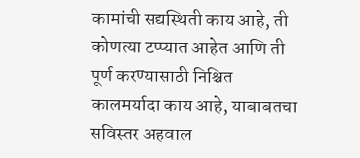कामांची सद्यस्थिती काय आहे, ती कोणत्या टप्प्यात आहेत आणि ती पूर्ण करण्यासाठी निश्चित कालमर्यादा काय आहे, याबाबतचा सविस्तर अहवाल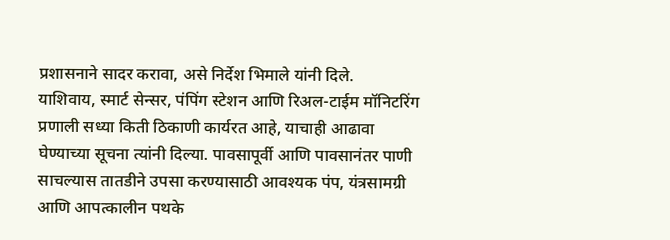प्रशासनाने सादर करावा, असे निर्देश भिमाले यांनी दिले.
याशिवाय, स्मार्ट सेन्सर, पंपिंग स्टेशन आणि रिअल-टाईम मॉनिटरिंग प्रणाली सध्या किती ठिकाणी कार्यरत आहे, याचाही आढावा घेण्याच्या सूचना त्यांनी दिल्या. पावसापूर्वी आणि पावसानंतर पाणी साचल्यास तातडीने उपसा करण्यासाठी आवश्यक पंप, यंत्रसामग्री आणि आपत्कालीन पथके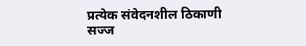प्रत्येक संवेदनशील ठिकाणी सज्ज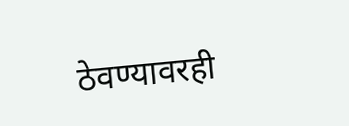ठेवण्यावरही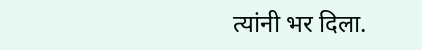त्यांनी भर दिला.